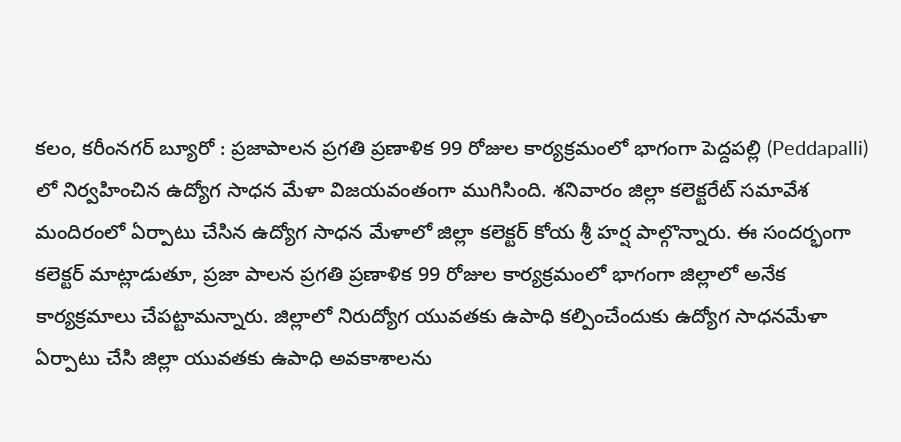కలం, కరీంనగర్ బ్యూరో : ప్రజాపాలన ప్రగతి ప్రణాళిక 99 రోజుల కార్యక్రమంలో భాగంగా పెద్దపల్లి (Peddapalli) లో నిర్వహించిన ఉద్యోగ సాధన మేళా విజయవంతంగా ముగిసింది. శనివారం జిల్లా కలెక్టరేట్ సమావేశ మందిరంలో ఏర్పాటు చేసిన ఉద్యోగ సాధన మేళాలో జిల్లా కలెక్టర్ కోయ శ్రీ హర్ష పాల్గొన్నారు. ఈ సందర్భంగా కలెక్టర్ మాట్లాడుతూ, ప్రజా పాలన ప్రగతి ప్రణాళిక 99 రోజుల కార్యక్రమంలో భాగంగా జిల్లాలో అనేక కార్యక్రమాలు చేపట్టామన్నారు. జిల్లాలో నిరుద్యోగ యువతకు ఉపాధి కల్పించేందుకు ఉద్యోగ సాధనమేళా ఏర్పాటు చేసి జిల్లా యువతకు ఉపాధి అవకాశాలను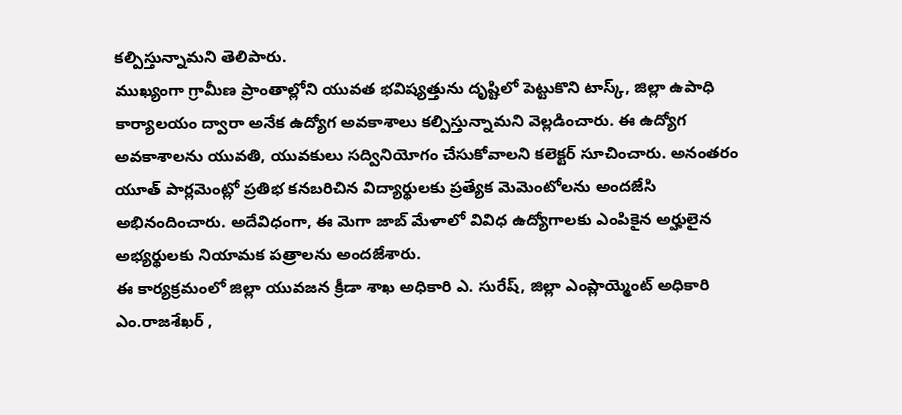కల్పిస్తున్నామని తెలిపారు.
ముఖ్యంగా గ్రామీణ ప్రాంతాల్లోని యువత భవిష్యత్తును దృష్టిలో పెట్టుకొని టాస్క్, జిల్లా ఉపాధి కార్యాలయం ద్వారా అనేక ఉద్యోగ అవకాశాలు కల్పిస్తున్నామని వెల్లడించారు. ఈ ఉద్యోగ అవకాశాలను యువతి, యువకులు సద్వినియోగం చేసుకోవాలని కలెక్టర్ సూచించారు. అనంతరం యూత్ పార్లమెంట్లో ప్రతిభ కనబరిచిన విద్యార్థులకు ప్రత్యేక మెమెంటోలను అందజేసి అభినందించారు. అదేవిధంగా, ఈ మెగా జాబ్ మేళాలో వివిధ ఉద్యోగాలకు ఎంపికైన అర్హులైన అభ్యర్థులకు నియామక పత్రాలను అందజేశారు.
ఈ కార్యక్రమంలో జిల్లా యువజన క్రీడా శాఖ అధికారి ఎ. సురేష్, జిల్లా ఎంప్లాయ్మెంట్ అధికారి ఎం.రాజశేఖర్ ,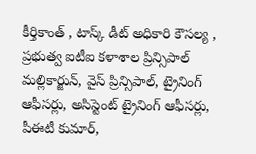కీర్తికాంత్ , టాస్క్ డీట్ అధికారి కౌసల్య , ప్రభుత్వ ఐటీఐ కళాశాల ప్రిన్సిపాల్ మల్లికార్జున్, వైస్ ప్రిన్సిపాల్, ట్రైనింగ్ ఆఫీసర్లు, అసిస్టెంట్ ట్రైనింగ్ ఆఫీసర్లు, పీఈటీ కుమార్,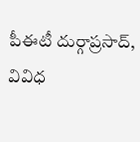పీఈటీ దుర్గాప్రసాద్, వివిధ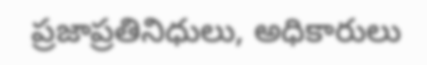ప్రజాప్రతినిధులు, అధికారులు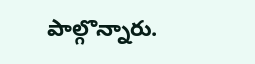పాల్గొన్నారు.